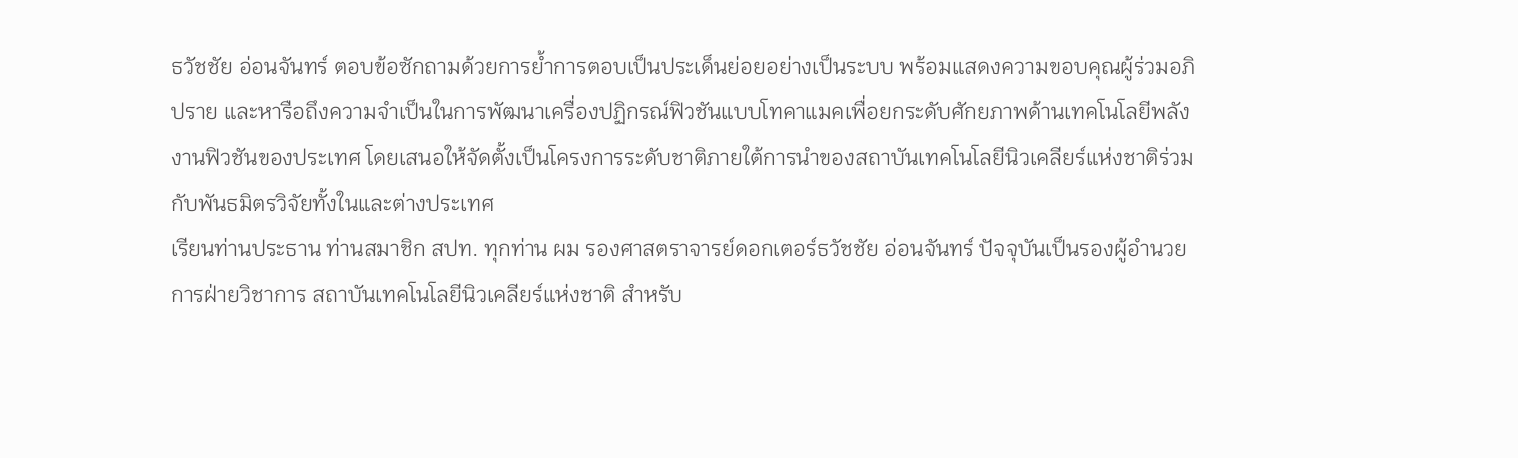ธวัชชัย อ่อนจันทร์ ตอบข้อซักถามด้วยการย้ำการตอบเป็นประเด็นย่อยอย่างเป็นระบบ พร้อมแสดงความขอบคุณผู้ร่วมอภิปราย และหารือถึงความจำเป็นในการพัฒนาเครื่องปฏิกรณ์ฟิวชันแบบโทคาแมคเพื่อยกระดับศักยภาพด้านเทคโนโลยีพลังงานฟิวชันของประเทศ โดยเสนอให้จัดตั้งเป็นโครงการระดับชาติภายใต้การนำของสถาบันเทคโนโลยีนิวเคลียร์แห่งชาติร่วมกับพันธมิตรวิจัยทั้งในและต่างประเทศ
เรียนท่านประธาน ท่านสมาชิก สปท. ทุกท่าน ผม รองศาสตราจารย์ดอกเตอร์ธวัชชัย อ่อนจันทร์ ปัจจุบันเป็นรองผู้อํานวยการฝ่ายวิชาการ สถาบันเทคโนโลยีนิวเคลียร์แห่งชาติ สําหรับ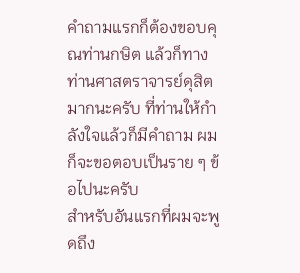คําถามแรกก็ต้องขอบคุณท่านกษิต แล้วก็ทางท่านศาสตราจารย์ดุสิตมากนะครับ ที่ท่านให้กําลังใจแล้วก็มีคําถาม ผมก็จะขอตอบเป็นราย ๆ ข้อไปนะครับ
สําหรับอันแรกที่ผมจะพูดถึง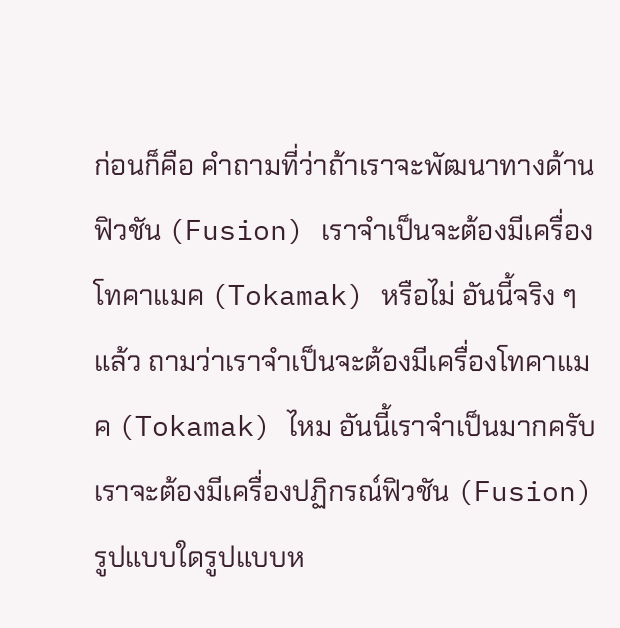ก่อนก็คือ คําถามที่ว่าถ้าเราจะพัฒนาทางด้าน ฟิวชัน (Fusion) เราจําเป็นจะต้องมีเครื่องโทคาแมค (Tokamak) หรือไม่ อันนี้จริง ๆ แล้ว ถามว่าเราจําเป็นจะต้องมีเครื่องโทคาแมค (Tokamak) ไหม อันนี้เราจําเป็นมากครับ เราจะต้องมีเครื่องปฏิกรณ์ฟิวชัน (Fusion) รูปแบบใดรูปแบบห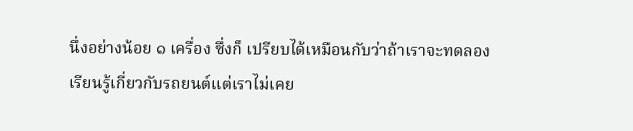นึ่งอย่างน้อย ๑ เครื่อง ซึ่งก็ เปรียบได้เหมือนกับว่าถ้าเราจะทดลองเรียนรู้เกี่ยวกับรถยนต์แต่เราไม่เคย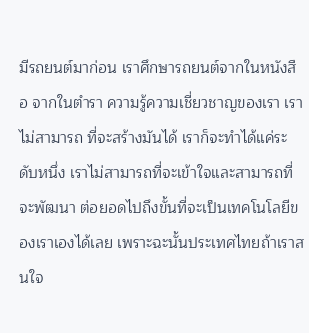มีรถยนต์มาก่อน เราศึกษารถยนต์จากในหนังสือ จากในตํารา ความรู้ความเชี่ยวชาญของเรา เราไม่สามารถ ที่จะสร้างมันได้ เราก็จะทําได้แค่ระดับหนึ่ง เราไม่สามารถที่จะเข้าใจและสามารถที่จะพัฒนา ต่อยอดไปถึงขั้นที่จะเป็นเทคโนโลยีของเราเองได้เลย เพราะฉะนั้นประเทศไทยถ้าเราสนใจ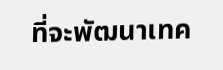ที่จะพัฒนาเทค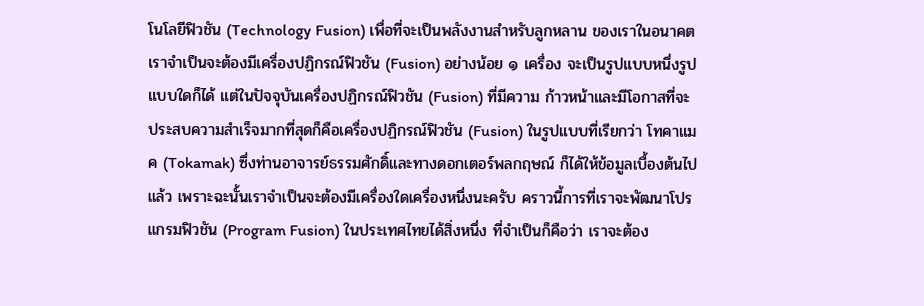โนโลยีฟิวชัน (Technology Fusion) เพื่อที่จะเป็นพลังงานสําหรับลูกหลาน ของเราในอนาคต เราจําเป็นจะต้องมีเครื่องปฏิกรณ์ฟิวชัน (Fusion) อย่างน้อย ๑ เครื่อง จะเป็นรูปแบบหนึ่งรูปแบบใดก็ได้ แต่ในปัจจุบันเครื่องปฏิกรณ์ฟิวชัน (Fusion) ที่มีความ ก้าวหน้าและมีโอกาสที่จะประสบความสําเร็จมากที่สุดก็คือเครื่องปฏิกรณ์ฟิวชัน (Fusion) ในรูปแบบที่เรียกว่า โทคาแมค (Tokamak) ซึ่งท่านอาจารย์ธรรมศักดิ์และทางดอกเตอร์พลกฤษณ์ ก็ได้ให้ข้อมูลเบื้องต้นไปแล้ว เพราะฉะนั้นเราจําเป็นจะต้องมีเครื่องใดเครื่องหนึ่งนะครับ คราวนี้การที่เราจะพัฒนาโปรแกรมฟิวชัน (Program Fusion) ในประเทศไทยได้สิ่งหนึ่ง ที่จําเป็นก็คือว่า เราจะต้อง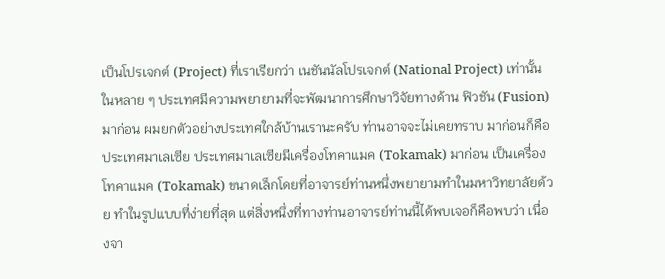เป็นโปรเจกต์ (Project) ที่เราเรียกว่า เนชันนัลโปรเจกต์ (National Project) เท่านั้น ในหลาย ๆ ประเทศมีความพยายามที่จะพัฒนาการศึกษาวิจัยทางด้าน ฟิวชัน (Fusion) มาก่อน ผมยกตัวอย่างประเทศใกล้บ้านเรานะครับ ท่านอาจจะไม่เคยทราบ มาก่อนก็คือประเทศมาเลเซีย ประเทศมาเลเซียมีเครื่องโทคาแมค (Tokamak) มาก่อน เป็นเครื่อง โทคาแมค (Tokamak) ขนาดเล็กโดยที่อาจารย์ท่านหนึ่งพยายามทําในมหาวิทยาลัยด้วย ทําในรูปแบบที่ง่ายที่สุด แต่สิ่งหนึ่งที่ทางท่านอาจารย์ท่านนี้ได้พบเจอก็คือพบว่า เนื่องจา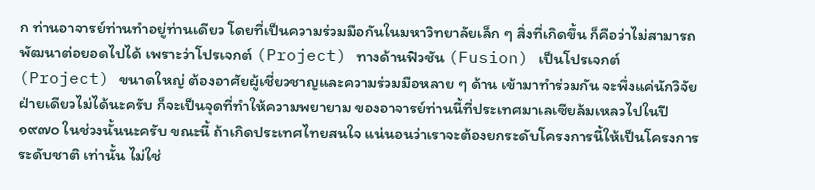ก ท่านอาจารย์ท่านทําอยู่ท่านเดียว โดยที่เป็นความร่วมมือกันในมหาวิทยาลัยเล็ก ๆ สิ่งที่เกิดขึ้น ก็คือว่าไม่สามารถพัฒนาต่อยอดไปได้ เพราะว่าโปรเจกต์ (Project) ทางด้านฟิวชัน (Fusion) เป็นโปรเจกต์ (Project) ขนาดใหญ่ ต้องอาศัยผู้เชี่ยวชาญและความร่วมมือหลาย ๆ ด้าน เข้ามาทําร่วมกัน จะพึ่งแค่นักวิจัยฝ่ายเดียวไม่ได้นะครับ ก็จะเป็นจุดที่ทําให้ความพยายาม ของอาจารย์ท่านนี้ที่ประเทศมาเลเซียล้มเหลวไปในปี ๑๙๗๐ ในช่วงนั้นนะครับ ขณะนี้ ถ้าเกิดประเทศไทยสนใจ แน่นอนว่าเราจะต้องยกระดับโครงการนี้ให้เป็นโครงการระดับชาติ เท่านั้น ไม่ใช่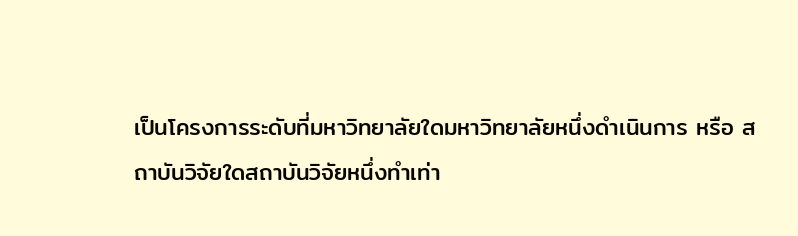เป็นโครงการระดับที่มหาวิทยาลัยใดมหาวิทยาลัยหนึ่งดําเนินการ หรือ สถาบันวิจัยใดสถาบันวิจัยหนึ่งทําเท่า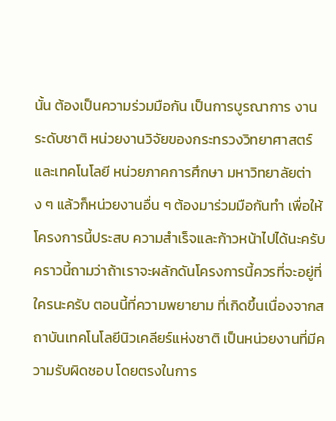นั้น ต้องเป็นความร่วมมือกัน เป็นการบูรณาการ งานระดับชาติ หน่วยงานวิจัยของกระทรวงวิทยาศาสตร์และเทคโนโลยี หน่วยภาคการศึกษา มหาวิทยาลัยต่าง ๆ แล้วก็หน่วยงานอื่น ๆ ต้องมาร่วมมือกันทํา เพื่อให้โครงการนี้ประสบ ความสําเร็จและก้าวหน้าไปได้นะครับ คราวนี้ถามว่าถ้าเราจะผลักดันโครงการนี้ควรที่จะอยู่ที่ใครนะครับ ตอนนี้ที่ความพยายาม ที่เกิดขึ้นเนื่องจากสถาบันเทคโนโลยีนิวเคลียร์แห่งชาติ เป็นหน่วยงานที่มีความรับผิดชอบ โดยตรงในการ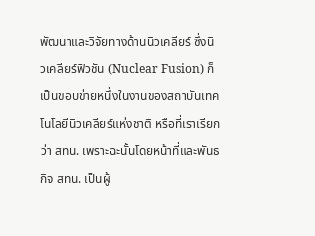พัฒนาและวิจัยทางด้านนิวเคลียร์ ซึ่งนิวเคลียร์ฟิวชัน (Nuclear Fusion) ก็เป็นขอบข่ายหนึ่งในงานของสถาบันเทคโนโลยีนิวเคลียร์แห่งชาติ หรือที่เราเรียกว่า สทน. เพราะฉะนั้นโดยหน้าที่และพันธกิจ สทน. เป็นผู้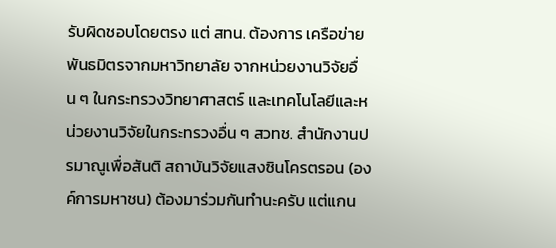รับผิดชอบโดยตรง แต่ สทน. ต้องการ เครือข่ายพันธมิตรจากมหาวิทยาลัย จากหน่วยงานวิจัยอื่น ๆ ในกระทรวงวิทยาศาสตร์ และเทคโนโลยีและหน่วยงานวิจัยในกระทรวงอื่น ๆ สวทช. สํานักงานปรมาณูเพื่อสันติ สถาบันวิจัยแสงซินโครตรอน (องค์การมหาชน) ต้องมาร่วมกันทํานะครับ แต่แกน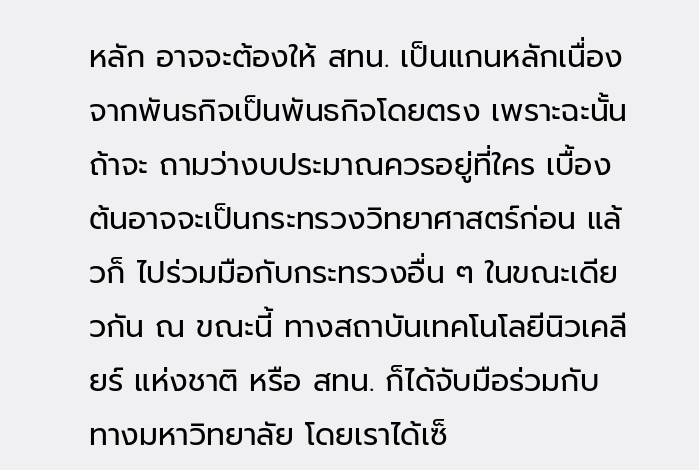หลัก อาจจะต้องให้ สทน. เป็นแกนหลักเนื่องจากพันธกิจเป็นพันธกิจโดยตรง เพราะฉะนั้นถ้าจะ ถามว่างบประมาณควรอยู่ที่ใคร เบื้องต้นอาจจะเป็นกระทรวงวิทยาศาสตร์ก่อน แล้วก็ ไปร่วมมือกับกระทรวงอื่น ๆ ในขณะเดียวกัน ณ ขณะนี้ ทางสถาบันเทคโนโลยีนิวเคลียร์ แห่งชาติ หรือ สทน. ก็ได้จับมือร่วมกับทางมหาวิทยาลัย โดยเราได้เซ็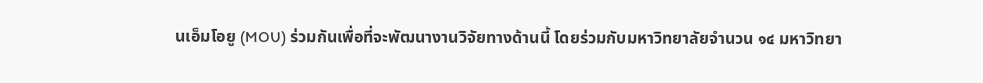นเอ็มโอยู (MOU) ร่วมกันเพื่อที่จะพัฒนางานวิจัยทางด้านนี้ โดยร่วมกับมหาวิทยาลัยจํานวน ๑๔ มหาวิทยา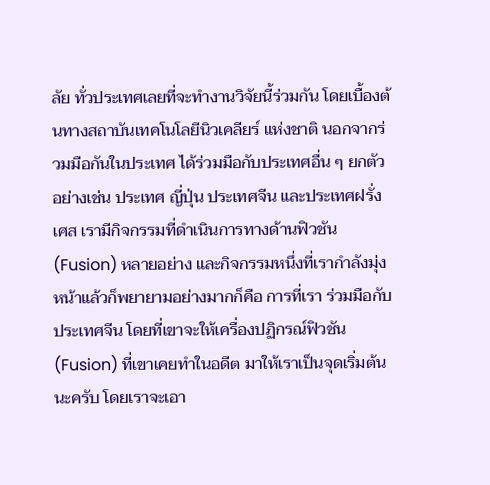ลัย ทั่วประเทศเลยที่จะทํางานวิจัยนี้ร่วมกัน โดยเบื้องต้นทางสถาบันเทคโนโลยีนิวเคลียร์ แห่งชาติ นอกจากร่วมมือกันในประเทศ ได้ร่วมมือกับประเทศอื่น ๆ ยกตัวอย่างเช่น ประเทศ ญี่ปุ่น ประเทศจีน และประเทศฝรั่งเศส เรามีกิจกรรมที่ดําเนินการทางด้านฟิวชัน (Fusion) หลายอย่าง และกิจกรรมหนึ่งที่เรากําลังมุ่งหน้าแล้วก็พยายามอย่างมากก็คือ การที่เรา ร่วมมือกับประเทศจีน โดยที่เขาจะให้เครื่องปฏิกรณ์ฟิวชัน (Fusion) ที่เขาเคยทําในอดีต มาให้เราเป็นจุดเริ่มต้นนะครับ โดยเราจะเอา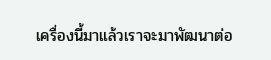เครื่องนี้มาแล้วเราจะมาพัฒนาต่อ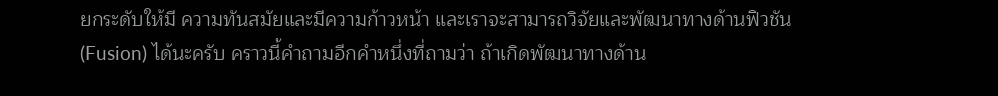ยกระดับให้มี ความทันสมัยและมีความก้าวหน้า และเราจะสามารถวิจัยและพัฒนาทางด้านฟิวชัน (Fusion) ได้นะครับ คราวนี้คําถามอีกคําหนึ่งที่ถามว่า ถ้าเกิดพัฒนาทางด้าน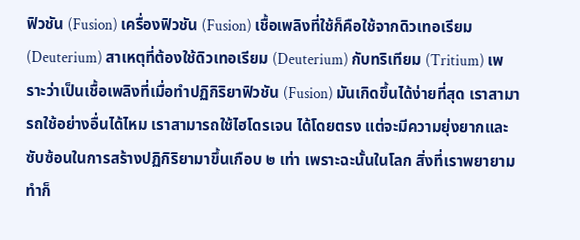ฟิวชัน (Fusion) เครื่องฟิวชัน (Fusion) เชื้อเพลิงที่ใช้ก็คือใช้จากดิวเทอเรียม (Deuterium) สาเหตุที่ต้องใช้ดิวเทอเรียม (Deuterium) กับทริเทียม (Tritium) เพราะว่าเป็นเชื้อเพลิงที่เมื่อทําปฏิกิริยาฟิวชัน (Fusion) มันเกิดขึ้นได้ง่ายที่สุด เราสามารถใช้อย่างอื่นได้ไหม เราสามารถใช้ไฮโดรเจน ได้โดยตรง แต่จะมีความยุ่งยากและซับซ้อนในการสร้างปฏิกิริยามาขึ้นเกือบ ๒ เท่า เพราะฉะนั้นในโลก สิ่งที่เราพยายามทําก็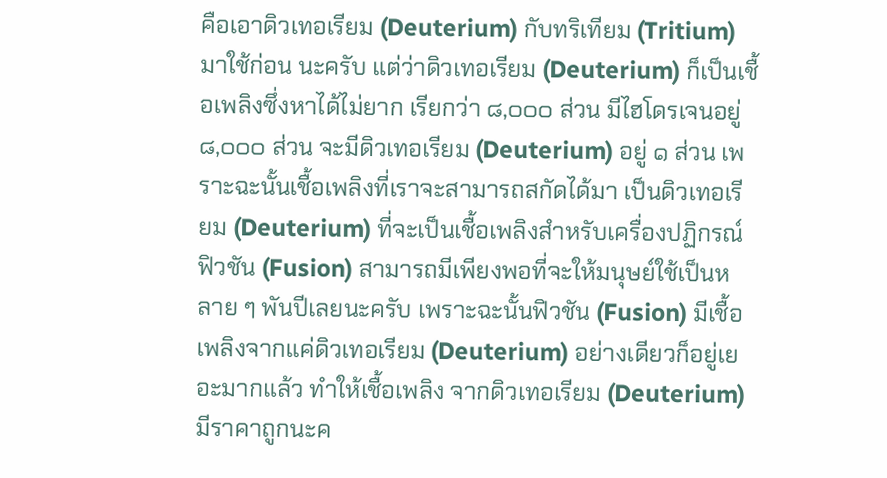คือเอาดิวเทอเรียม (Deuterium) กับทริเทียม (Tritium) มาใช้ก่อน นะครับ แต่ว่าดิวเทอเรียม (Deuterium) ก็เป็นเชื้อเพลิงซึ่งหาได้ไม่ยาก เรียกว่า ๘,๐๐๐ ส่วน มีไฮโดรเจนอยู่ ๘,๐๐๐ ส่วน จะมีดิวเทอเรียม (Deuterium) อยู่ ๑ ส่วน เพราะฉะนั้นเชื้อเพลิงที่เราจะสามารถสกัดได้มา เป็นดิวเทอเรียม (Deuterium) ที่จะเป็นเชื้อเพลิงสําหรับเครื่องปฏิกรณ์ฟิวชัน (Fusion) สามารถมีเพียงพอที่จะให้มนุษย์ใช้เป็นหลาย ๆ พันปีเลยนะครับ เพราะฉะนั้นฟิวชัน (Fusion) มีเชื้อเพลิงจากแค่ดิวเทอเรียม (Deuterium) อย่างเดียวก็อยู่เยอะมากแล้ว ทําให้เชื้อเพลิง จากดิวเทอเรียม (Deuterium) มีราคาถูกนะค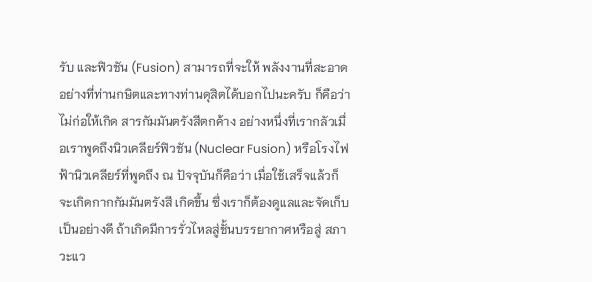รับ และฟิวชัน (Fusion) สามารถที่จะให้ พลังงานที่สะอาดอย่างที่ท่านกษิตและทางท่านดุสิตได้บอกไปนะครับ ก็คือว่าไม่ก่อให้เกิด สารกัมมันตรังสีตกค้าง อย่างหนึ่งที่เรากลัวเมื่อเราพูดถึงนิวเคลียร์ฟิวชัน (Nuclear Fusion) หรือโรงไฟฟ้านิวเคลียร์ที่พูดถึง ณ ปัจจุบันก็คือว่า เมื่อใช้เสร็จแล้วก็จะเกิดกากกัมมันตรังสี เกิดขึ้น ซึ่งเราก็ต้องดูแลและจัดเก็บเป็นอย่างดี ถ้าเกิดมีการรั่วไหลสู่ชั้นบรรยากาศหรือสู่ สภาวะแว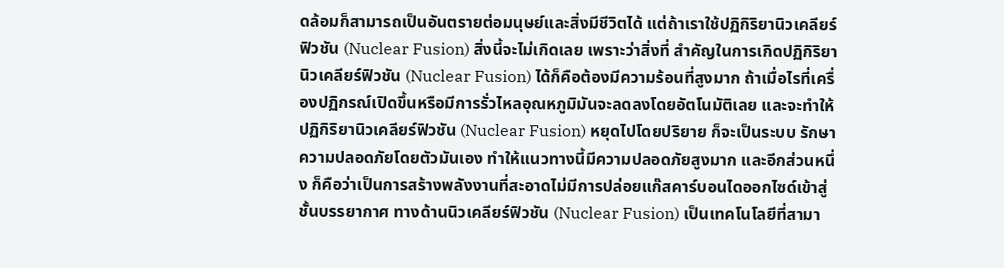ดล้อมก็สามารถเป็นอันตรายต่อมนุษย์และสิ่งมีชีวิตได้ แต่ถ้าเราใช้ปฏิกิริยานิวเคลียร์ฟิวชัน (Nuclear Fusion) สิ่งนี้จะไม่เกิดเลย เพราะว่าสิ่งที่ สําคัญในการเกิดปฏิกิริยานิวเคลียร์ฟิวชัน (Nuclear Fusion) ได้ก็คือต้องมีความร้อนที่สูงมาก ถ้าเมื่อไรที่เครื่องปฏิกรณ์เปิดขึ้นหรือมีการรั่วไหลอุณหภูมิมันจะลดลงโดยอัตโนมัติเลย และจะทําให้ปฏิกิริยานิวเคลียร์ฟิวชัน (Nuclear Fusion) หยุดไปโดยปริยาย ก็จะเป็นระบบ รักษาความปลอดภัยโดยตัวมันเอง ทําให้แนวทางนี้มีความปลอดภัยสูงมาก และอีกส่วนหนึ่ง ก็คือว่าเป็นการสร้างพลังงานที่สะอาดไม่มีการปล่อยแก๊สคาร์บอนไดออกไซด์เข้าสู่ชั้นบรรยากาศ ทางด้านนิวเคลียร์ฟิวชัน (Nuclear Fusion) เป็นเทคโนโลยีที่สามา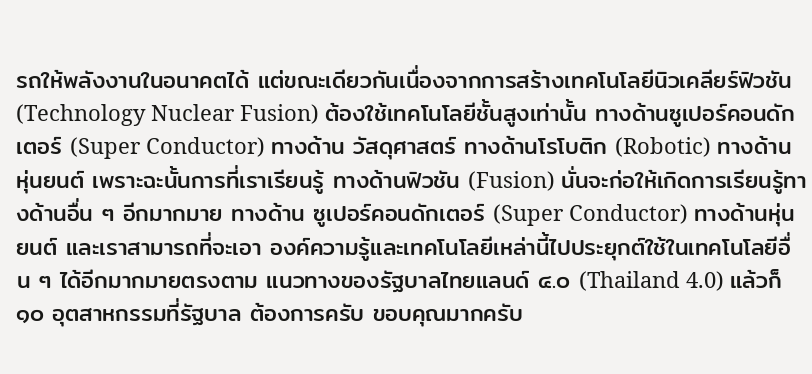รถให้พลังงานในอนาคตได้ แต่ขณะเดียวกันเนื่องจากการสร้างเทคโนโลยีนิวเคลียร์ฟิวชัน (Technology Nuclear Fusion) ต้องใช้เทคโนโลยีชั้นสูงเท่านั้น ทางด้านซูเปอร์คอนดักเตอร์ (Super Conductor) ทางด้าน วัสดุศาสตร์ ทางด้านโรโบติก (Robotic) ทางด้านหุ่นยนต์ เพราะฉะนั้นการที่เราเรียนรู้ ทางด้านฟิวชัน (Fusion) นั่นจะก่อให้เกิดการเรียนรู้ทางด้านอื่น ๆ อีกมากมาย ทางด้าน ซูเปอร์คอนดักเตอร์ (Super Conductor) ทางด้านหุ่นยนต์ และเราสามารถที่จะเอา องค์ความรู้และเทคโนโลยีเหล่านี้ไปประยุกต์ใช้ในเทคโนโลยีอื่น ๆ ได้อีกมากมายตรงตาม แนวทางของรัฐบาลไทยแลนด์ ๔.๐ (Thailand 4.0) แล้วก็ ๑๐ อุตสาหกรรมที่รัฐบาล ต้องการครับ ขอบคุณมากครับ